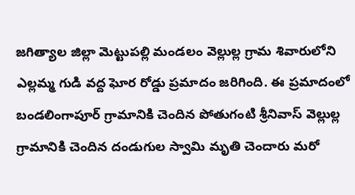జగిత్యాల జిల్లా మెట్టుపల్లి మండలం వెల్లుల్ల గ్రామ శివారులోని ఎల్లమ్మ గుడి వద్ద ఘోర రోడ్డు ప్రమాదం జరిగింది. ఈ ప్రమాదంలో బండలింగాపూర్ గ్రామానికి చెందిన పోతుగంటి శ్రీనివాస్ వెల్లుల్ల గ్రామానికి చెందిన దండుగుల స్వామి మృతి చెందారు మరో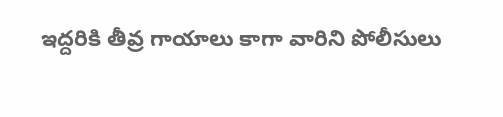ఇద్దరికి తీవ్ర గాయాలు కాగా వారిని పోలీసులు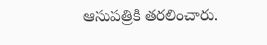ఆసుపత్రికి తరలించారు.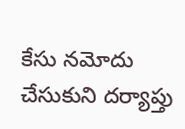కేసు నమోదు చేసుకుని దర్యాప్తు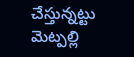చేస్తున్నట్టు మెట్పల్లి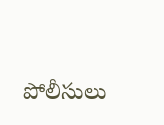పోలీసులు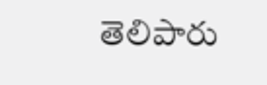తెలిపారు